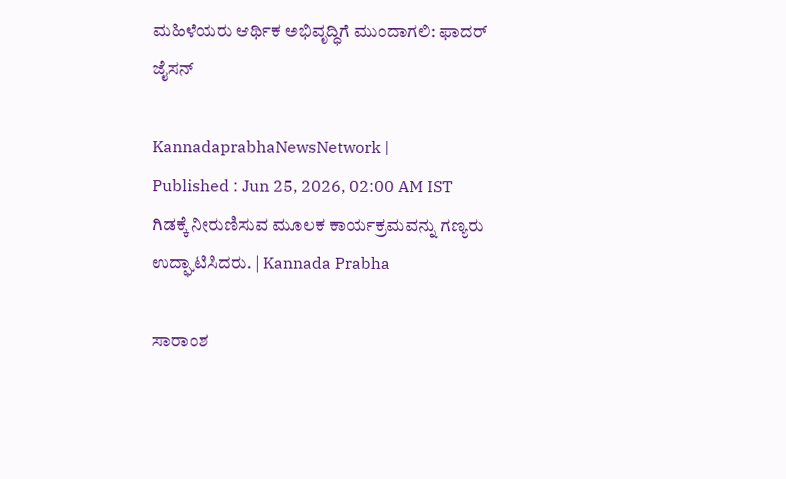ಮಹಿಳೆಯರು ಆರ್ಥಿಕ ಅಭಿವೃದ್ಧಿಗೆ ಮುಂದಾಗಲಿ: ಫಾದರ್ ಜೈಸನ್

KannadaprabhaNewsNetwork |
Published : Jun 25, 2026, 02:00 AM IST
ಗಿಡಕ್ಕೆ ನೀರುಣಿಸುವ ಮೂಲಕ ಕಾರ್ಯಕ್ರಮವನ್ನು ಗಣ್ಯರು ಉದ್ಘಾಟಿಸಿದರು. | Kannada Prabha

ಸಾರಾಂಶ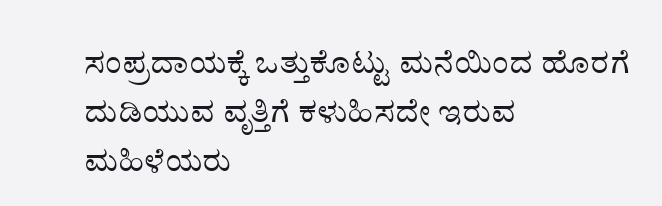ಸಂಪ್ರದಾಯಕ್ಕೆ ಒತ್ತುಕೊಟ್ಟು ಮನೆಯಿಂದ ಹೊರಗೆ ದುಡಿಯುವ ವೃತ್ತಿಗೆ ಕಳುಹಿಸದೇ ಇರುವ ಮಹಿಳೆಯರು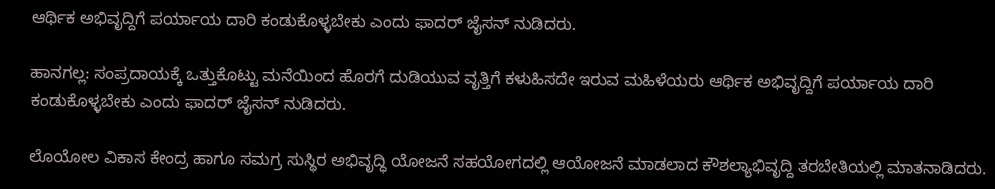ಆರ್ಥಿಕ ಅಭಿವೃದ್ದಿಗೆ ಪರ್ಯಾಯ ದಾರಿ ಕಂಡುಕೊಳ್ಳಬೇಕು ಎಂದು ಫಾದರ್ ಜೈಸನ್ ನುಡಿದರು.

ಹಾನಗಲ್ಲ: ಸಂಪ್ರದಾಯಕ್ಕೆ ಒತ್ತುಕೊಟ್ಟು ಮನೆಯಿಂದ ಹೊರಗೆ ದುಡಿಯುವ ವೃತ್ತಿಗೆ ಕಳುಹಿಸದೇ ಇರುವ ಮಹಿಳೆಯರು ಆರ್ಥಿಕ ಅಭಿವೃದ್ದಿಗೆ ಪರ್ಯಾಯ ದಾರಿ ಕಂಡುಕೊಳ್ಳಬೇಕು ಎಂದು ಫಾದರ್ ಜೈಸನ್ ನುಡಿದರು.

ಲೊಯೋಲ ವಿಕಾಸ ಕೇಂದ್ರ ಹಾಗೂ ಸಮಗ್ರ ಸುಸ್ಥಿರ ಅಭಿವೃದ್ಧಿ ಯೋಜನೆ ಸಹಯೋಗದಲ್ಲಿ ಆಯೋಜನೆ ಮಾಡಲಾದ ಕೌಶಲ್ಯಾಭಿವೃದ್ದಿ ತರಬೇತಿಯಲ್ಲಿ ಮಾತನಾಡಿದರು.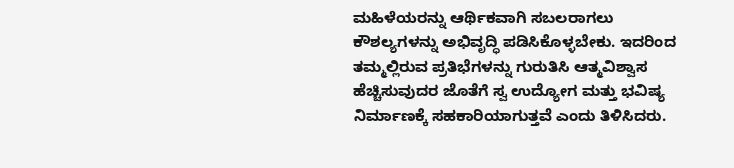ಮಹಿಳೆಯರನ್ನು ಆರ್ಥಿಕವಾಗಿ ಸಬಲರಾಗಲು ಕೌಶಲ್ಯಗಳನ್ನು ಅಭಿವೃದ್ಧಿ ಪಡಿಸಿಕೊಳ್ಳಬೇಕು. ಇದರಿಂದ ತಮ್ಮಲ್ಲಿರುವ ಪ್ರತಿಭೆಗಳನ್ನು ಗುರುತಿಸಿ ಆತ್ಮವಿಶ್ವಾಸ ಹೆಚ್ಚಿಸುವುದರ ಜೊತೆಗೆ ಸ್ವ ಉದ್ಯೋಗ ಮತ್ತು ಭವಿಷ್ಯ ನಿರ್ಮಾಣಕ್ಕೆ ಸಹಕಾರಿಯಾಗುತ್ತವೆ ಎಂದು ತಿಳಿಸಿದರು.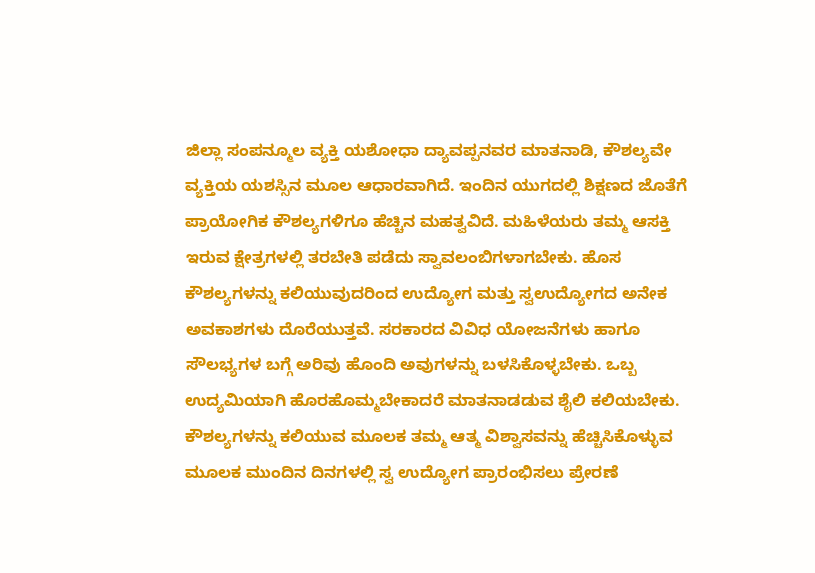ಜಿಲ್ಲಾ ಸಂಪನ್ಮೂಲ ವ್ಯಕ್ತಿ ಯಶೋಧಾ ದ್ಯಾವಪ್ಪನವರ ಮಾತನಾಡಿ, ಕೌಶಲ್ಯವೇ ವ್ಯಕ್ತಿಯ ಯಶಸ್ಸಿನ ಮೂಲ ಆಧಾರವಾಗಿದೆ. ಇಂದಿನ ಯುಗದಲ್ಲಿ ಶಿಕ್ಷಣದ ಜೊತೆಗೆ ಪ್ರಾಯೋಗಿಕ ಕೌಶಲ್ಯಗಳಿಗೂ ಹೆಚ್ಚಿನ ಮಹತ್ವವಿದೆ. ಮಹಿಳೆಯರು ತಮ್ಮ ಆಸಕ್ತಿ ಇರುವ ಕ್ಷೇತ್ರಗಳಲ್ಲಿ ತರಬೇತಿ ಪಡೆದು ಸ್ವಾವಲಂಬಿಗಳಾಗಬೇಕು. ಹೊಸ ಕೌಶಲ್ಯಗಳನ್ನು ಕಲಿಯುವುದರಿಂದ ಉದ್ಯೋಗ ಮತ್ತು ಸ್ವಉದ್ಯೋಗದ ಅನೇಕ ಅವಕಾಶಗಳು ದೊರೆಯುತ್ತವೆ. ಸರಕಾರದ ವಿವಿಧ ಯೋಜನೆಗಳು ಹಾಗೂ ಸೌಲಭ್ಯಗಳ ಬಗ್ಗೆ ಅರಿವು ಹೊಂದಿ ಅವುಗಳನ್ನು ಬಳಸಿಕೊಳ್ಳಬೇಕು. ಒಬ್ಬ ಉದ್ಯಮಿಯಾಗಿ ಹೊರಹೊಮ್ಮಬೇಕಾದರೆ ಮಾತನಾಡಡುವ ಶೈಲಿ ಕಲಿಯಬೇಕು. ಕೌಶಲ್ಯಗಳನ್ನು ಕಲಿಯುವ ಮೂಲಕ ತಮ್ಮ ಆತ್ಮ ವಿಶ್ವಾಸವನ್ನು ಹೆಚ್ಚಿಸಿಕೊಳ್ಳುವ ಮೂಲಕ ಮುಂದಿನ ದಿನಗಳಲ್ಲಿ ಸ್ವ ಉದ್ಯೋಗ ಪ್ರಾರಂಭಿಸಲು ಪ್ರೇರಣೆ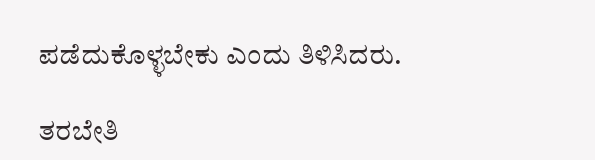ಪಡೆದುಕೊಳ್ಳಬೇಕು ಎಂದು ತಿಳಿಸಿದರು.

ತರಬೇತಿ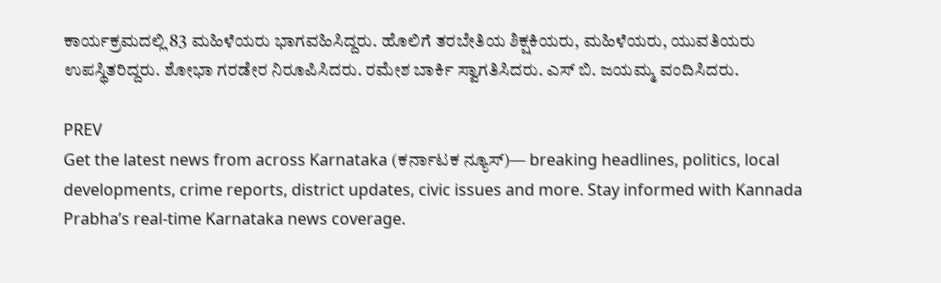ಕಾರ್ಯಕ್ರಮದಲ್ಲಿ 83 ಮಹಿಳೆಯರು ಭಾಗವಹಿಸಿದ್ದರು. ಹೊಲಿಗೆ ತರಬೇತಿಯ ಶಿಕ್ಷಕಿಯರು, ಮಹಿಳೆಯರು, ಯುವತಿಯರು ಉಪಸ್ಥಿತರಿದ್ದರು. ಶೋಭಾ ಗರಡೇರ ನಿರೂಪಿಸಿದರು. ರಮೇಶ ಬಾರ್ಕಿ ಸ್ವಾಗತಿಸಿದರು. ಎಸ್ ಬಿ. ಜಯಮ್ಮ ವಂದಿಸಿದರು.

PREV
Get the latest news from across Karnataka (ಕರ್ನಾಟಕ ನ್ಯೂಸ್)— breaking headlines, politics, local developments, crime reports, district updates, civic issues and more. Stay informed with Kannada Prabha’s real‑time Karnataka news coverage.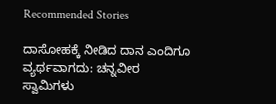Recommended Stories

ದಾಸೋಹಕ್ಕೆ ನೀಡಿದ ದಾನ ಎಂದಿಗೂ ವ್ಯರ್ಥವಾಗದು: ಚನ್ನವೀರ ಸ್ವಾಮಿಗಳು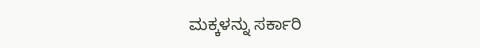ಮಕ್ಕಳನ್ನು ಸರ್ಕಾರಿ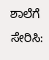ಶಾಲೆಗೆ ಸೇರಿಸಿ: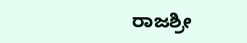ರಾಜಶ್ರೀ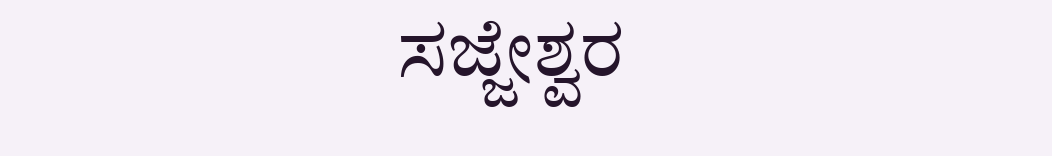ಸಜ್ಜೇಶ್ವರ